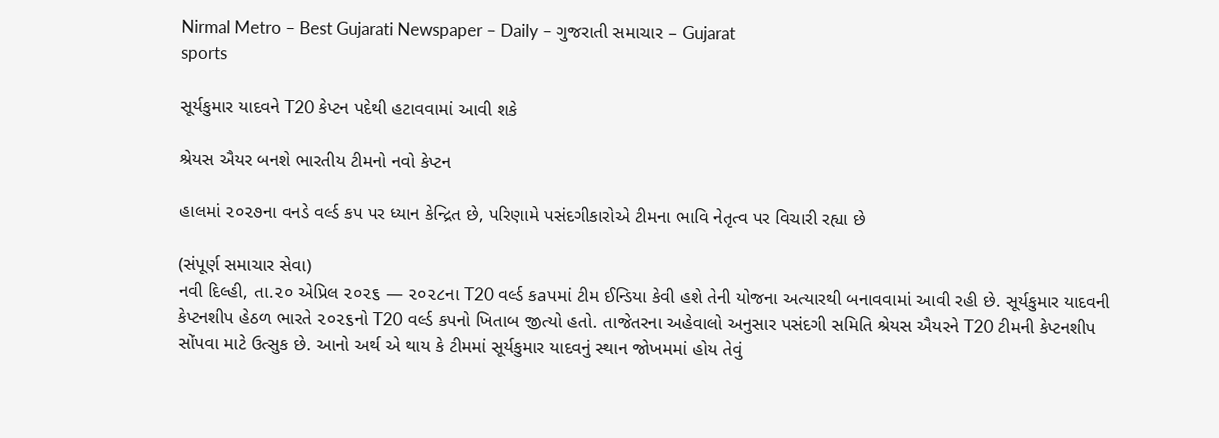Nirmal Metro – Best Gujarati Newspaper – Daily – ગુજરાતી સમાચાર – Gujarat
sports

સૂર્યકુમાર યાદવને T20 કેપ્ટન પદેથી હટાવવામાં આવી શકે

શ્રેયસ ઐયર બનશે ભારતીય ટીમનો નવો કેપ્ટન

હાલમાં ૨૦૨૭ના વનડે વર્લ્ડ કપ પર ધ્યાન કેન્દ્રિત છે, પરિણામે પસંદગીકારોએ ટીમના ભાવિ નેતૃત્વ પર વિચારી રહ્યા છે

(સંપૂર્ણ સમાચાર સેવા)
નવી દિલ્હી, તા.૨૦ એપ્રિલ ૨૦૨૬ — ૨૦૨૮ના T20 વર્લ્ડ કaપમાં ટીમ ઈન્ડિયા કેવી હશે તેની યોજના અત્યારથી બનાવવામાં આવી રહી છે. સૂર્યકુમાર યાદવની કેપ્ટનશીપ હેઠળ ભારતે ૨૦૨૬નો T20 વર્લ્ડ કપનો ખિતાબ જીત્યો હતો. તાજેતરના અહેવાલો અનુસાર પસંદગી સમિતિ શ્રેયસ ઐયરને T20 ટીમની કેપ્ટનશીપ સોંપવા માટે ઉત્સુક છે. આનો અર્થ એ થાય કે ટીમમાં સૂર્યકુમાર યાદવનું સ્થાન જોખમમાં હોય તેવું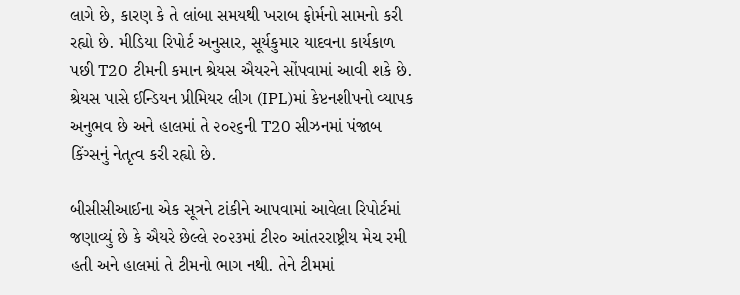લાગે છે, કારણ કે તે લાંબા સમયથી ખરાબ ફોર્મનો સામનો કરી રહ્યો છે. મીડિયા રિપોર્ટ અનુસાર, સૂર્યકુમાર યાદવના કાર્યકાળ પછી T20 ટીમની કમાન શ્રેયસ ઐયરને સોંપવામાં આવી શકે છે. શ્રેયસ પાસે ઈન્ડિયન પ્રીમિયર લીગ (IPL)માં કેપ્ટનશીપનો વ્યાપક અનુભવ છે અને હાલમાં તે ૨૦૨૬ની T20 સીઝનમાં પંજાબ કિંગ્સનું નેતૃત્વ કરી રહ્યો છે.

બીસીસીઆઈના એક સૂત્રને ટાંકીને આપવામાં આવેલા રિપોર્ટમાં જણાવ્યું છે કે ઐયરે છેલ્લે ૨૦૨૩માં ટી૨૦ આંતરરાષ્ટ્રીય મેચ રમી હતી અને હાલમાં તે ટીમનો ભાગ નથી. તેને ટીમમાં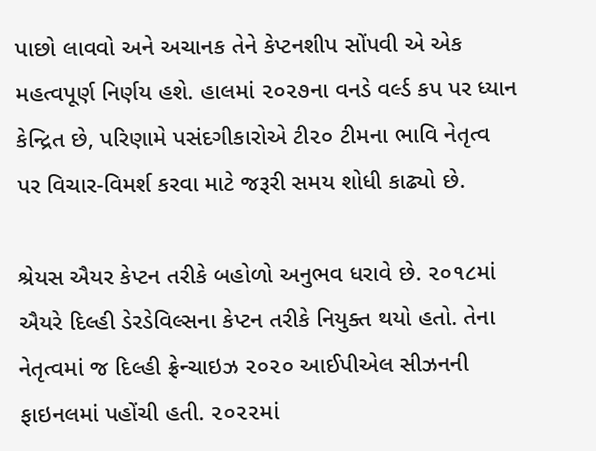પાછો લાવવો અને અચાનક તેને કેપ્ટનશીપ સોંપવી એ એક મહત્વપૂર્ણ નિર્ણય હશે. હાલમાં ૨૦૨૭ના વનડે વર્લ્ડ કપ પર ધ્યાન કેન્દ્રિત છે, પરિણામે પસંદગીકારોએ ટી૨૦ ટીમના ભાવિ નેતૃત્વ પર વિચાર-વિમર્શ કરવા માટે જરૂરી સમય શોધી કાઢ્યો છે.

શ્રેયસ ઐયર કેપ્ટન તરીકે બહોળો અનુભવ ધરાવે છે. ૨૦૧૮માં ઐયરે દિલ્હી ડેરડેવિલ્સના કેપ્ટન તરીકે નિયુક્ત થયો હતો. તેના નેતૃત્વમાં જ દિલ્હી ફ્રેન્ચાઇઝ ૨૦૨૦ આઈપીએલ સીઝનની ફાઇનલમાં પહોંચી હતી. ૨૦૨૨માં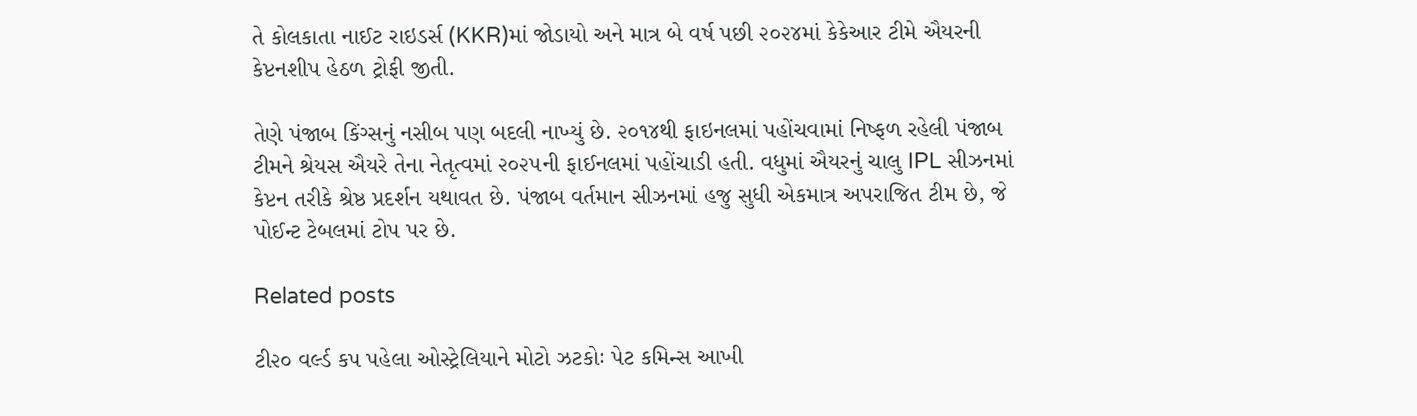તે કોલકાતા નાઈટ રાઇડર્સ (KKR)માં જોડાયો અને માત્ર બે વર્ષ પછી ૨૦૨૪માં કેકેઆર ટીમે ઐયરની કેપ્ટનશીપ હેઠળ ટ્રોફી જીતી.

તેણે પંજાબ કિંગ્સનું નસીબ પણ બદલી નાખ્યું છે. ૨૦૧૪થી ફાઇનલમાં પહોંચવામાં નિષ્ફળ રહેલી પંજાબ ટીમને શ્રેયસ ઐયરે તેના નેતૃત્વમાં ૨૦૨૫ની ફાઈનલમાં પહોંચાડી હતી. વધુમાં ઐયરનું ચાલુ IPL સીઝનમાં કેપ્ટન તરીકે શ્રેષ્ઠ પ્રદર્શન યથાવત છે. પંજાબ વર્તમાન સીઝનમાં હજુ સુધી એકમાત્ર અપરાજિત ટીમ છે, જે પોઈન્ટ ટેબલમાં ટોપ પર છે.

Related posts

ટી૨૦ વર્લ્ડ કપ પહેલા ઓસ્ટ્રેલિયાને મોટો ઝટકોઃ પેટ કમિન્સ આખી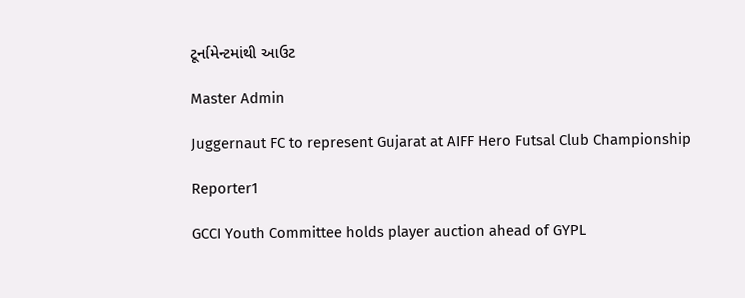ટૂર્નામેન્ટમાંથી આઉટ

Master Admin

Juggernaut FC to represent Gujarat at AIFF Hero Futsal Club Championship

Reporter1

GCCI Youth Committee holds player auction ahead of GYPL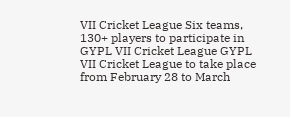VII Cricket League Six teams, 130+ players to participate in GYPL VII Cricket League GYPL VII Cricket League to take place from February 28 to March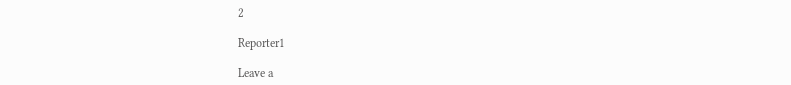2

Reporter1

Leave a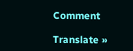Comment

Translate »